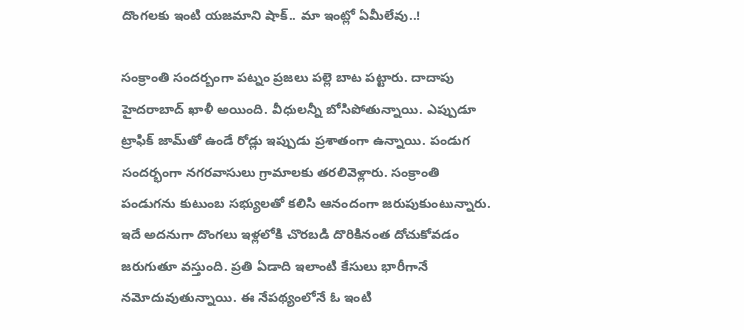దొంగలకు ఇంటి యజమాని షాక్.. మా ఇంట్లో ఏమీలేవు..!

సంక్రాంతి సందర్బంగా పట్నం ప్రజలు పల్లె బాట పట్టారు. దాదాపు హైదరాబాద్‌ ఖాళీ అయింది. వీధులన్నీ బోసిపోతున్నాయి. ఎప్పుడూ ట్రాఫిక్‌ జామ్‌తో ఉండే రోడ్లు ఇప్పుడు ప్రశాతంగా ఉన్నాయి. పండుగ సందర్భంగా నగరవాసులు గ్రామాలకు తరలివెళ్లారు. సంక్రాంతి పండుగను కుటుంబ సభ్యులతో కలిసి ఆనందంగా జరుపుకుంటున్నారు. ఇదే అదనుగా దొంగలు ఇళ్లలోకి చొరబడి దొరికినంత దోచుకోవడం జరుగుతూ వస్తుంది. ప్రతి ఏడాది ఇలాంటి కేసులు భారీగానే నమోదువుతున్నాయి. ఈ నేపథ్యంలోనే ఓ ఇంటి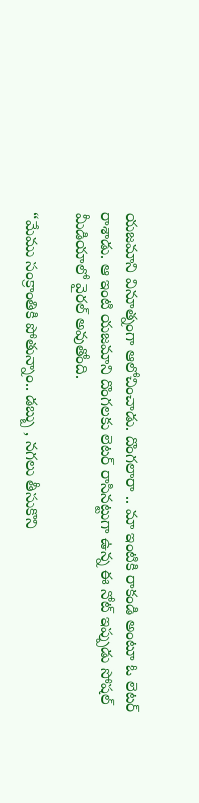యజమాని వినూత్నంగా ఆలోచించాడు. దొంగలారా .. మా ఇంటికి రాకండి అంటూ ఓ లెటర్‌ రాశాడు. ఆ ఇంటి యజమాని దొంగలకు లెటర్‌ రాసినట్టుగా ఉన్న ఈ నోట్‌ ఇప్పుడు సోషల్‌ మీడియాలో వైరల్ అవుతోంది.

“మేము సంక్రాంతికి పోతున్నాం.. డబ్బు , నగలు తీసుకొని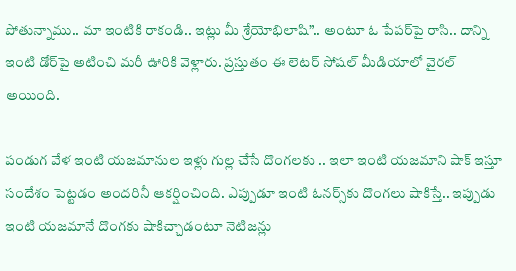పోతున్నాము.. మా ఇంటికి రాకండి.. ఇట్లు మీ శ్రేయోభిలాషి”.. అంటూ ఓ పేపర్‌పై రాసి.. దాన్ని ఇంటి డోర్‌పై అటించి మరీ ఊరికి వెళ్లారు. ప్రస్తుతం ఈ లెటర్‌ సోషల్‌ మీడియాలో వైరల్‌ అయింది.

పండుగ వేళ ఇంటి యజమానుల ఇళ్లు గుల్ల చేసే దొంగలకు .. ఇలా ఇంటి యజమాని షాక్‌ ఇస్తూ సందేశం పెట్టడం అందరినీ ఆకర్షించింది. ఎప్పుడూ ఇంటి ఓనర్స్‌కు దొంగలు షాకిస్తే.. ఇప్పుడు ఇంటి యజమానే దొంగకు షాకిచ్చాడంటూ నెటిజన్లు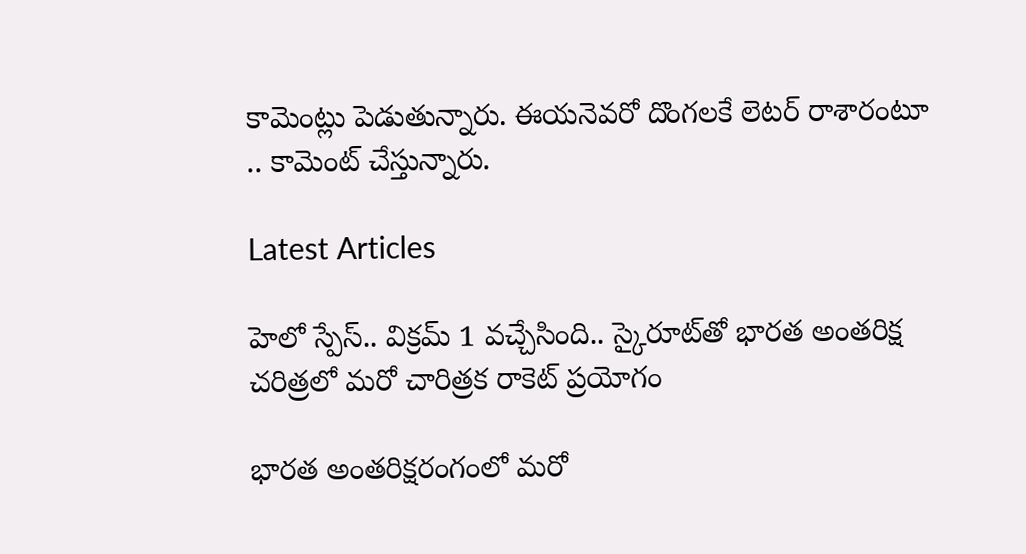కామెంట్లు పెడుతున్నారు. ఈయనెవరో దొంగలకే లెటర్ రాశారంటూ .. కామెంట్ చేస్తున్నారు.

Latest Articles

హెలో స్పేస్‌.. విక్రమ్‌ 1 వచ్చేసింది.. స్కైరూట్‌తో భారత అంతరిక్ష చరిత్రలో మరో చారిత్రక రాకెట్‌ ప్రయోగం

భారత అంతరిక్షరంగంలో మరో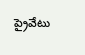ప్రైవేటు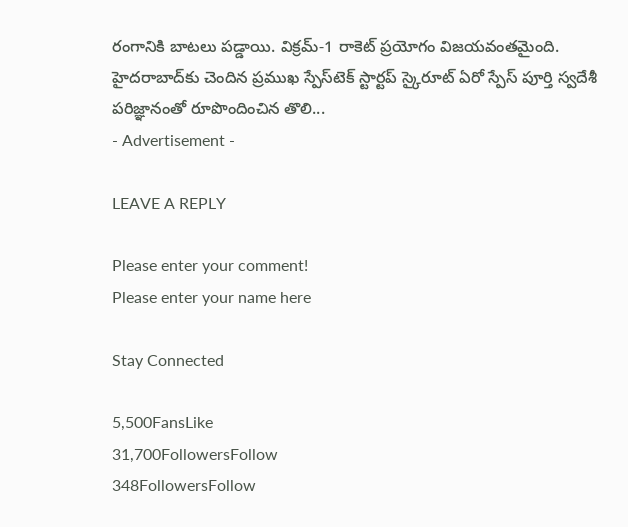రంగానికి బాటలు పడ్డాయి. విక్రమ్‌-1 రాకెట్‌ ప్రయోగం విజయవంతమైంది. హైదరాబాద్‌కు చెందిన ప్రముఖ స్పేస్‌టెక్‌ స్టార్టప్‌ స్కైరూట్‌ ఏరో స్పేస్‌ పూర్తి స్వదేశీ పరిజ్ఞానంతో రూపొందించిన తొలి...
- Advertisement -

LEAVE A REPLY

Please enter your comment!
Please enter your name here

Stay Connected

5,500FansLike
31,700FollowersFollow
348FollowersFollow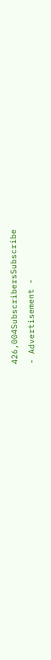426,004SubscribersSubscribe
- Advertisement -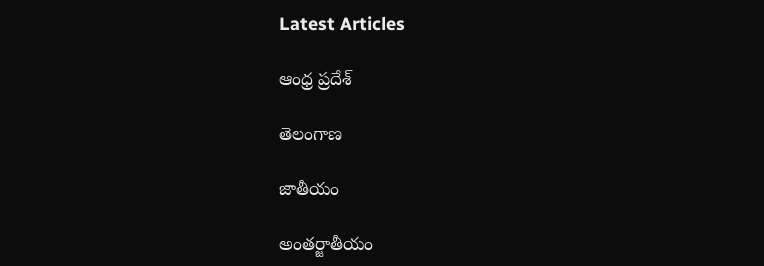Latest Articles

ఆంధ్ర ప్రదేశ్

తెలంగాణ

జాతీయం

అంతర్జాతీయం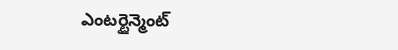ఎంటర్టైన్మెంట్